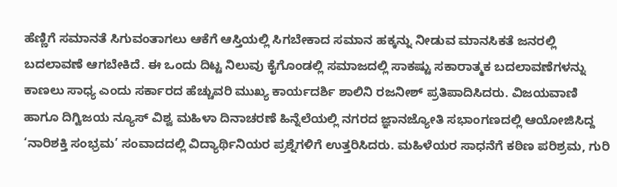ಹೆಣ್ಣಿಗೆ ಸಮಾನತೆ ಸಿಗುವಂತಾಗಲು ಆಕೆಗೆ ಆಸ್ತಿಯಲ್ಲಿ ಸಿಗಬೇಕಾದ ಸಮಾನ ಹಕ್ಕನ್ನು ನೀಡುವ ಮಾನಸಿಕತೆ ಜನರಲ್ಲಿ ಬದಲಾವಣೆ ಆಗಬೇಕಿದೆ. ಈ ಒಂದು ದಿಟ್ಟ ನಿಲುವು ಕೈಗೊಂಡಲ್ಲಿ ಸಮಾಜದಲ್ಲಿ ಸಾಕಷ್ಟು ಸಕಾರಾತ್ಮಕ ಬದಲಾವಣೆಗಳನ್ನು ಕಾಣಲು ಸಾಧ್ಯ ಎಂದು ಸರ್ಕಾರದ ಹೆಚ್ಚುವರಿ ಮುಖ್ಯ ಕಾರ್ಯದರ್ಶಿ ಶಾಲಿನಿ ರಜನೀಶ್ ಪ್ರತಿಪಾದಿಸಿದರು. ವಿಜಯವಾಣಿ ಹಾಗೂ ದಿಗ್ವಿಜಯ ನ್ಯೂಸ್ ವಿಶ್ವ ಮಹಿಳಾ ದಿನಾಚರಣೆ ಹಿನ್ನೆಲೆಯಲ್ಲಿ ನಗರದ ಜ್ಞಾನಜ್ಯೋತಿ ಸಭಾಂಗಣದಲ್ಲಿ ಆಯೋಜಿಸಿದ್ದ ‘ನಾರಿಶಕ್ತಿ ಸಂಭ್ರಮ’ ಸಂವಾದದಲ್ಲಿ ವಿದ್ಯಾರ್ಥಿನಿಯರ ಪ್ರಶ್ನೆಗಳಿಗೆ ಉತ್ತರಿಸಿದರು. ಮಹಿಳೆಯರ ಸಾಧನೆಗೆ ಕಠಿಣ ಪರಿಶ್ರಮ, ಗುರಿ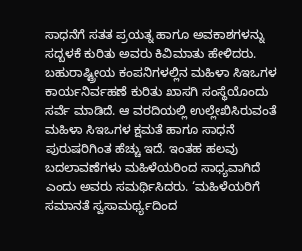ಸಾಧನೆಗೆ ಸತತ ಪ್ರಯತ್ನ ಹಾಗೂ ಅವಕಾಶಗಳನ್ನು ಸದ್ಬಳಕೆ ಕುರಿತು ಅವರು ಕಿವಿಮಾತು ಹೇಳಿದರು.
ಬಹುರಾಷ್ಟ್ರೀಯ ಕಂಪನಿಗಳಲ್ಲಿನ ಮಹಿಳಾ ಸಿಇಒಗಳ ಕಾರ್ಯನಿರ್ವಹಣೆ ಕುರಿತು ಖಾಸಗಿ ಸಂಸ್ಥೆಯೊಂದು ಸರ್ವೆ ಮಾಡಿದೆ. ಆ ವರದಿಯಲ್ಲಿ ಉಲ್ಲೇಖಿಸಿರುವಂತೆ ಮಹಿಳಾ ಸಿಇಒಗಳ ಕ್ಷಮತೆ ಹಾಗೂ ಸಾಧನೆ ಪುರುಷರಿಗಿಂತ ಹೆಚ್ಚು ಇದೆ. ಇಂತಹ ಹಲವು ಬದಲಾವಣೆಗಳು ಮಹಿಳೆಯರಿಂದ ಸಾಧ್ಯವಾಗಿದೆ ಎಂದು ಅವರು ಸಮರ್ಥಿಸಿದರು. ‘ಮಹಿಳೆಯರಿಗೆ ಸಮಾನತೆ ಸ್ವಸಾಮರ್ಥ್ಯದಿಂದ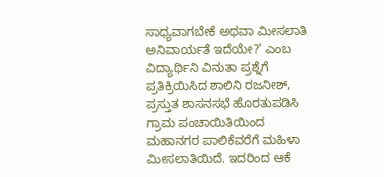ಸಾಧ್ಯವಾಗಬೇಕೆ ಅಥವಾ ಮೀಸಲಾತಿ ಅನಿವಾರ್ಯತೆ ಇದೆಯೇ?’ ಎಂಬ ವಿದ್ಯಾರ್ಥಿನಿ ವಿನುತಾ ಪ್ರಶ್ನೆಗೆ ಪ್ರತಿಕ್ರಿಯಿಸಿದ ಶಾಲಿನಿ ರಜನೀಶ್, ಪ್ರಸ್ತುತ ಶಾಸನಸಭೆ ಹೊರತುಪಡಿಸಿ ಗ್ರಾಮ ಪಂಚಾಯಿತಿಯಿಂದ ಮಹಾನಗರ ಪಾಲಿಕೆವರೆಗೆ ಮಹಿಳಾ ಮೀಸಲಾತಿಯಿದೆ. ಇದರಿಂದ ಆಕೆ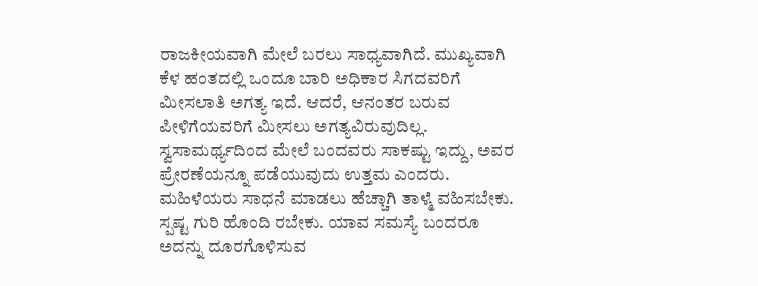ರಾಜಕೀಯವಾಗಿ ಮೇಲೆ ಬರಲು ಸಾಧ್ಯವಾಗಿದೆ. ಮುಖ್ಯವಾಗಿ ಕೆಳ ಹಂತದಲ್ಲಿ ಒಂದೂ ಬಾರಿ ಅಧಿಕಾರ ಸಿಗದವರಿಗೆ ಮೀಸಲಾತಿ ಅಗತ್ಯ ಇದೆ. ಆದರೆ, ಆನಂತರ ಬರುವ ಪೀಳಿಗೆಯವರಿಗೆ ಮೀಸಲು ಅಗತ್ಯವಿರುವುದಿಲ್ಲ. ಸ್ವಸಾಮರ್ಥ್ಯದಿಂದ ಮೇಲೆ ಬಂದವರು ಸಾಕಷ್ಟು ಇದ್ದು, ಅವರ ಪ್ರೇರಣೆಯನ್ನೂ ಪಡೆಯುವುದು ಉತ್ತಮ ಎಂದರು.
ಮಹಿಳೆಯರು ಸಾಧನೆ ಮಾಡಲು ಹೆಚ್ಚಾಗಿ ತಾಳ್ಮೆ ವಹಿಸಬೇಕು. ಸ್ಪಷ್ಟ ಗುರಿ ಹೊಂದಿ ರಬೇಕು. ಯಾವ ಸಮಸ್ಯೆ ಬಂದರೂ ಅದನ್ನು ದೂರಗೊಳಿಸುವ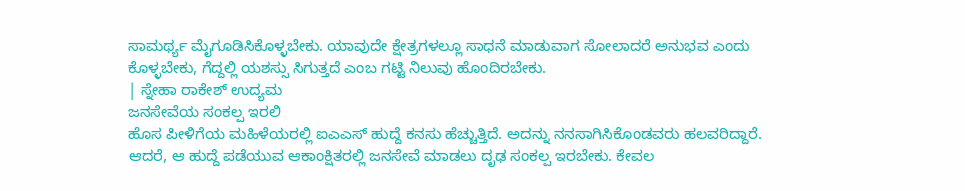ಸಾಮರ್ಥ್ಯ ಮೈಗೂಡಿಸಿಕೊಳ್ಳಬೇಕು. ಯಾವುದೇ ಕ್ಷೇತ್ರಗಳಲ್ಲೂ ಸಾಧನೆ ಮಾಡುವಾಗ ಸೋಲಾದರೆ ಅನುಭವ ಎಂದು ಕೊಳ್ಳಬೇಕು, ಗೆದ್ದಲ್ಲಿ ಯಶಸ್ಸು ಸಿಗುತ್ತದೆ ಎಂಬ ಗಟ್ಟಿ ನಿಲುವು ಹೊಂದಿರಬೇಕು.
| ಸ್ನೇಹಾ ರಾಕೇಶ್ ಉದ್ಯಮ
ಜನಸೇವೆಯ ಸಂಕಲ್ಪ ಇರಲಿ
ಹೊಸ ಪೀಳಿಗೆಯ ಮಹಿಳೆಯರಲ್ಲಿ ಐಎಎಸ್ ಹುದ್ದೆ ಕನಸು ಹೆಚ್ಚುತ್ತಿದೆ. ಅದನ್ನು ನನಸಾಗಿಸಿಕೊಂಡವರು ಹಲವರಿದ್ದಾರೆ. ಆದರೆ, ಆ ಹುದ್ದೆ ಪಡೆಯುವ ಆಕಾಂಕ್ಷಿತರಲ್ಲಿ ಜನಸೇವೆ ಮಾಡಲು ದೃಢ ಸಂಕಲ್ಪ ಇರಬೇಕು. ಕೇವಲ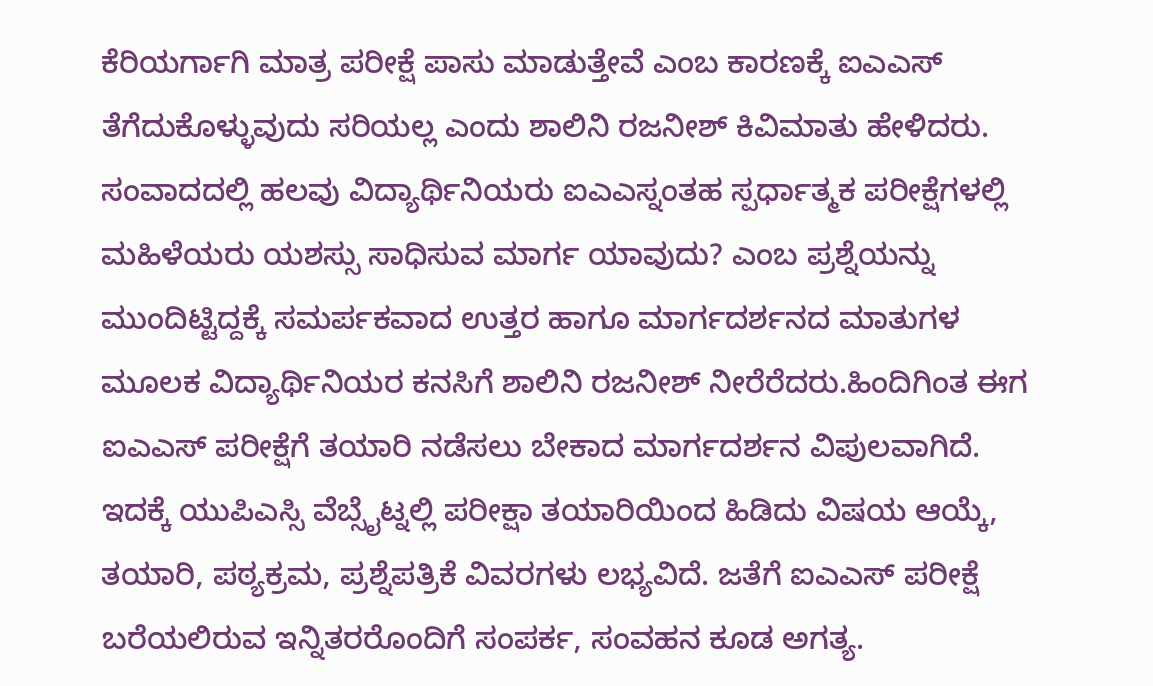ಕೆರಿಯರ್ಗಾಗಿ ಮಾತ್ರ ಪರೀಕ್ಷೆ ಪಾಸು ಮಾಡುತ್ತೇವೆ ಎಂಬ ಕಾರಣಕ್ಕೆ ಐಎಎಸ್ ತೆಗೆದುಕೊಳ್ಳುವುದು ಸರಿಯಲ್ಲ ಎಂದು ಶಾಲಿನಿ ರಜನೀಶ್ ಕಿವಿಮಾತು ಹೇಳಿದರು. ಸಂವಾದದಲ್ಲಿ ಹಲವು ವಿದ್ಯಾರ್ಥಿನಿಯರು ಐಎಎಸ್ನಂತಹ ಸ್ಪರ್ಧಾತ್ಮಕ ಪರೀಕ್ಷೆಗಳಲ್ಲಿ ಮಹಿಳೆಯರು ಯಶಸ್ಸು ಸಾಧಿಸುವ ಮಾರ್ಗ ಯಾವುದು? ಎಂಬ ಪ್ರಶ್ನೆಯನ್ನು ಮುಂದಿಟ್ಟಿದ್ದಕ್ಕೆ ಸಮರ್ಪಕವಾದ ಉತ್ತರ ಹಾಗೂ ಮಾರ್ಗದರ್ಶನದ ಮಾತುಗಳ ಮೂಲಕ ವಿದ್ಯಾರ್ಥಿನಿಯರ ಕನಸಿಗೆ ಶಾಲಿನಿ ರಜನೀಶ್ ನೀರೆರೆದರು.ಹಿಂದಿಗಿಂತ ಈಗ ಐಎಎಸ್ ಪರೀಕ್ಷೆಗೆ ತಯಾರಿ ನಡೆಸಲು ಬೇಕಾದ ಮಾರ್ಗದರ್ಶನ ವಿಪುಲವಾಗಿದೆ. ಇದಕ್ಕೆ ಯುಪಿಎಸ್ಸಿ ವೆಬ್ಸೈಟ್ನಲ್ಲಿ ಪರೀಕ್ಷಾ ತಯಾರಿಯಿಂದ ಹಿಡಿದು ವಿಷಯ ಆಯ್ಕೆ, ತಯಾರಿ, ಪಠ್ಯಕ್ರಮ, ಪ್ರಶ್ನೆಪತ್ರಿಕೆ ವಿವರಗಳು ಲಭ್ಯವಿದೆ. ಜತೆಗೆ ಐಎಎಸ್ ಪರೀಕ್ಷೆ ಬರೆಯಲಿರುವ ಇನ್ನಿತರರೊಂದಿಗೆ ಸಂಪರ್ಕ, ಸಂವಹನ ಕೂಡ ಅಗತ್ಯ.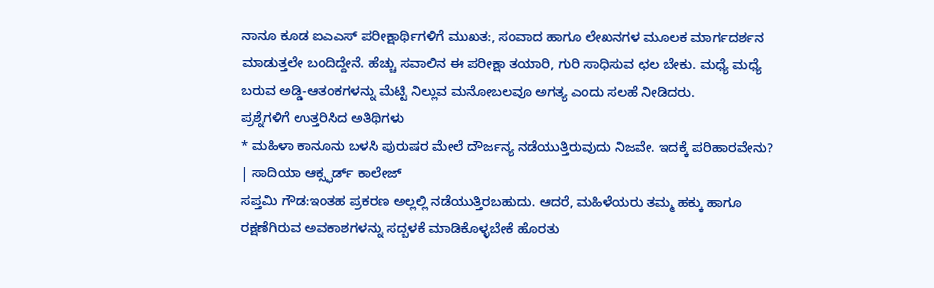ನಾನೂ ಕೂಡ ಐಎಎಸ್ ಪರೀಕ್ಷಾರ್ಥಿಗಳಿಗೆ ಮುಖತ:, ಸಂವಾದ ಹಾಗೂ ಲೇಖನಗಳ ಮೂಲಕ ಮಾರ್ಗದರ್ಶನ ಮಾಡುತ್ತಲೇ ಬಂದಿದ್ದೇನೆ. ಹೆಚ್ಚು ಸವಾಲಿನ ಈ ಪರೀಕ್ಷಾ ತಯಾರಿ, ಗುರಿ ಸಾಧಿಸುವ ಛಲ ಬೇಕು. ಮಧ್ಯೆ ಮಧ್ಯೆ ಬರುವ ಅಡ್ಡಿ-ಆತಂಕಗಳನ್ನು ಮೆಟ್ಟಿ ನಿಲ್ಲುವ ಮನೋಬಲವೂ ಅಗತ್ಯ ಎಂದು ಸಲಹೆ ನೀಡಿದರು.
ಪ್ರಶ್ನೆಗಳಿಗೆ ಉತ್ತರಿಸಿದ ಅತಿಥಿಗಳು
* ಮಹಿಳಾ ಕಾನೂನು ಬಳಸಿ ಪುರುಷರ ಮೇಲೆ ದೌರ್ಜನ್ಯ ನಡೆಯುತ್ತಿರುವುದು ನಿಜವೇ. ಇದಕ್ಕೆ ಪರಿಹಾರವೇನು?
| ಸಾದಿಯಾ ಆಕ್ಸ್ಫರ್ಡ್ ಕಾಲೇಜ್
ಸಪ್ತಮಿ ಗೌಡ:ಇಂತಹ ಪ್ರಕರಣ ಅಲ್ಲಲ್ಲಿ ನಡೆಯುತ್ತಿರಬಹುದು. ಆದರೆ, ಮಹಿಳೆಯರು ತಮ್ಮ ಹಕ್ಕು ಹಾಗೂ ರಕ್ಷಣೆಗಿರುವ ಅವಕಾಶಗಳನ್ನು ಸದ್ಬಳಕೆ ಮಾಡಿಕೊಳ್ಳಬೇಕೆ ಹೊರತು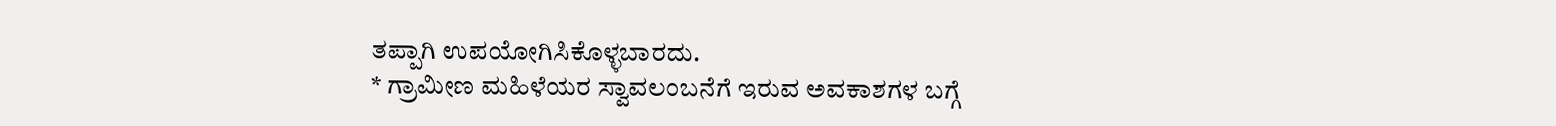ತಪ್ಪಾಗಿ ಉಪಯೋಗಿಸಿಕೊಳ್ಳಬಾರದು.
* ಗ್ರಾಮೀಣ ಮಹಿಳೆಯರ ಸ್ವಾವಲಂಬನೆಗೆ ಇರುವ ಅವಕಾಶಗಳ ಬಗ್ಗೆ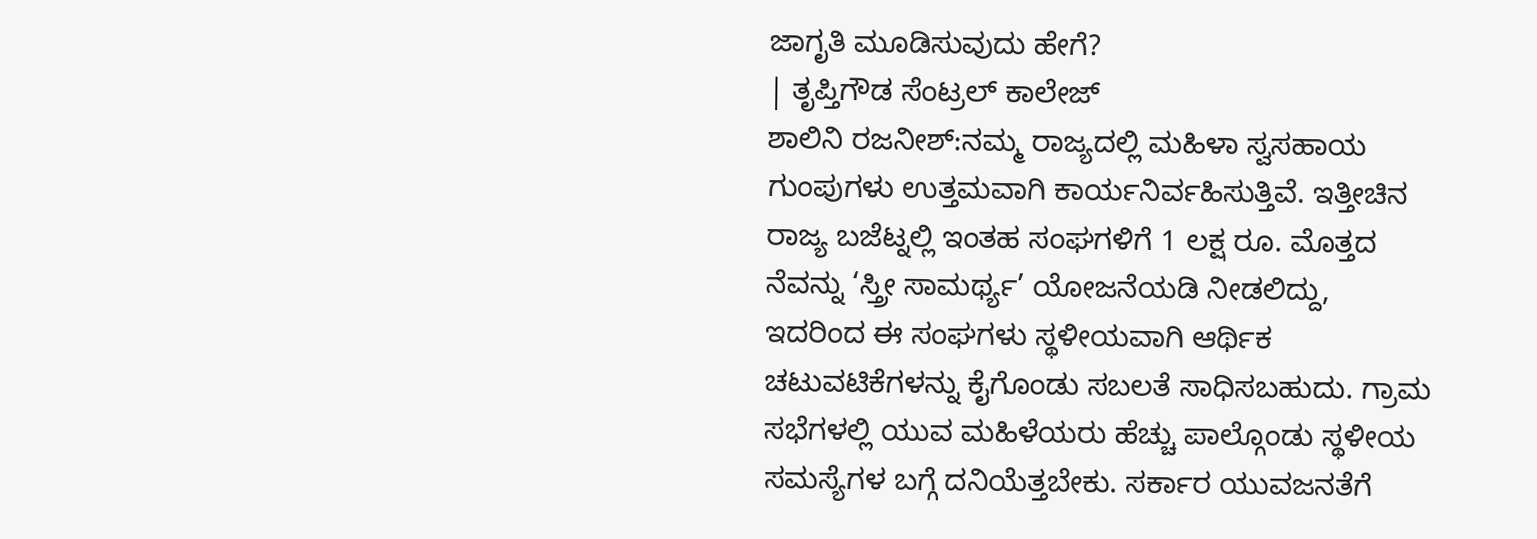ಜಾಗೃತಿ ಮೂಡಿಸುವುದು ಹೇಗೆ?
| ತೃಪ್ತಿಗೌಡ ಸೆಂಟ್ರಲ್ ಕಾಲೇಜ್
ಶಾಲಿನಿ ರಜನೀಶ್:ನಮ್ಮ ರಾಜ್ಯದಲ್ಲಿ ಮಹಿಳಾ ಸ್ವಸಹಾಯ ಗುಂಪುಗಳು ಉತ್ತಮವಾಗಿ ಕಾರ್ಯನಿರ್ವಹಿಸುತ್ತಿವೆ. ಇತ್ತೀಚಿನ ರಾಜ್ಯ ಬಜೆಟ್ನಲ್ಲಿ ಇಂತಹ ಸಂಘಗಳಿಗೆ 1 ಲಕ್ಷ ರೂ. ಮೊತ್ತದ ನೆವನ್ನು ‘ಸ್ತ್ರೀ ಸಾಮರ್ಥ್ಯ’ ಯೋಜನೆಯಡಿ ನೀಡಲಿದ್ದು, ಇದರಿಂದ ಈ ಸಂಘಗಳು ಸ್ಥಳೀಯವಾಗಿ ಆರ್ಥಿಕ ಚಟುವಟಿಕೆಗಳನ್ನು ಕೈಗೊಂಡು ಸಬಲತೆ ಸಾಧಿಸಬಹುದು. ಗ್ರಾಮ ಸಭೆಗಳಲ್ಲಿ ಯುವ ಮಹಿಳೆಯರು ಹೆಚ್ಚು ಪಾಲ್ಗೊಂಡು ಸ್ಥಳೀಯ ಸಮಸ್ಯೆಗಳ ಬಗ್ಗೆ ದನಿಯೆತ್ತಬೇಕು. ಸರ್ಕಾರ ಯುವಜನತೆಗೆ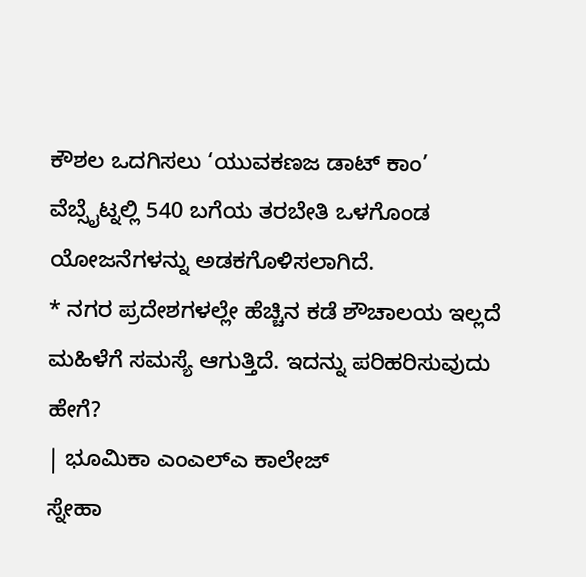ಕೌಶಲ ಒದಗಿಸಲು ‘ಯುವಕಣಜ ಡಾಟ್ ಕಾಂ’ ವೆಬ್ಸೈಟ್ನಲ್ಲಿ 540 ಬಗೆಯ ತರಬೇತಿ ಒಳಗೊಂಡ ಯೋಜನೆಗಳನ್ನು ಅಡಕಗೊಳಿಸಲಾಗಿದೆ.
* ನಗರ ಪ್ರದೇಶಗಳಲ್ಲೇ ಹೆಚ್ಚಿನ ಕಡೆ ಶೌಚಾಲಯ ಇಲ್ಲದೆ ಮಹಿಳೆಗೆ ಸಮಸ್ಯೆ ಆಗುತ್ತಿದೆ. ಇದನ್ನು ಪರಿಹರಿಸುವುದು ಹೇಗೆ?
| ಭೂಮಿಕಾ ಎಂಎಲ್ಎ ಕಾಲೇಜ್
ಸ್ನೇಹಾ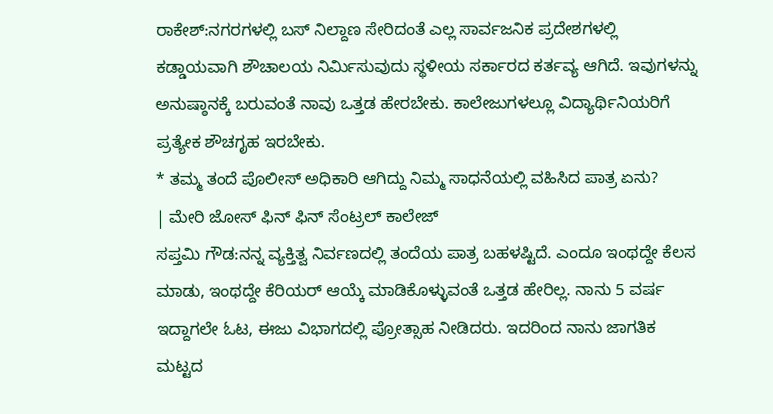ರಾಕೇಶ್:ನಗರಗಳಲ್ಲಿ ಬಸ್ ನಿಲ್ದಾಣ ಸೇರಿದಂತೆ ಎಲ್ಲ ಸಾರ್ವಜನಿಕ ಪ್ರದೇಶಗಳಲ್ಲಿ ಕಡ್ಡಾಯವಾಗಿ ಶೌಚಾಲಯ ನಿರ್ವಿುಸುವುದು ಸ್ಥಳೀಯ ಸರ್ಕಾರದ ಕರ್ತವ್ಯ ಆಗಿದೆ. ಇವುಗಳನ್ನು ಅನುಷ್ಠಾನಕ್ಕೆ ಬರುವಂತೆ ನಾವು ಒತ್ತಡ ಹೇರಬೇಕು. ಕಾಲೇಜುಗಳಲ್ಲೂ ವಿದ್ಯಾರ್ಥಿನಿಯರಿಗೆ ಪ್ರತ್ಯೇಕ ಶೌಚಗೃಹ ಇರಬೇಕು.
* ತಮ್ಮ ತಂದೆ ಪೊಲೀಸ್ ಅಧಿಕಾರಿ ಆಗಿದ್ದು ನಿಮ್ಮ ಸಾಧನೆಯಲ್ಲಿ ವಹಿಸಿದ ಪಾತ್ರ ಏನು?
| ಮೇರಿ ಜೋಸ್ ಫಿನ್ ಫಿನ್ ಸೆಂಟ್ರಲ್ ಕಾಲೇಜ್
ಸಪ್ತಮಿ ಗೌಡ:ನನ್ನ ವ್ಯಕ್ತಿತ್ವ ನಿರ್ವಣದಲ್ಲಿ ತಂದೆಯ ಪಾತ್ರ ಬಹಳಷ್ಟಿದೆ. ಎಂದೂ ಇಂಥದ್ದೇ ಕೆಲಸ ಮಾಡು, ಇಂಥದ್ದೇ ಕೆರಿಯರ್ ಆಯ್ಕೆ ಮಾಡಿಕೊಳ್ಳುವಂತೆ ಒತ್ತಡ ಹೇರಿಲ್ಲ. ನಾನು 5 ವರ್ಷ ಇದ್ದಾಗಲೇ ಓಟ, ಈಜು ವಿಭಾಗದಲ್ಲಿ ಪ್ರೋತ್ಸಾಹ ನೀಡಿದರು. ಇದರಿಂದ ನಾನು ಜಾಗತಿಕ ಮಟ್ಟದ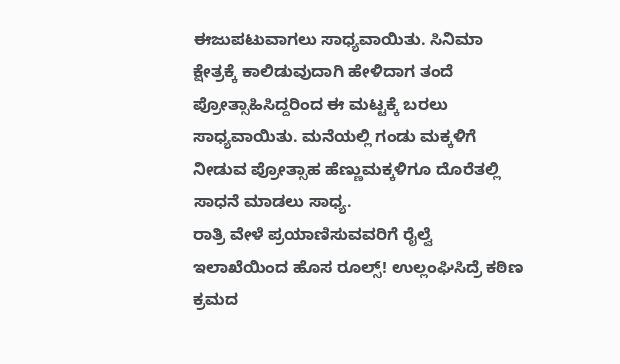ಈಜುಪಟುವಾಗಲು ಸಾಧ್ಯವಾಯಿತು. ಸಿನಿಮಾ ಕ್ಷೇತ್ರಕ್ಕೆ ಕಾಲಿಡುವುದಾಗಿ ಹೇಳಿದಾಗ ತಂದೆ ಪ್ರೋತ್ಸಾಹಿಸಿದ್ದರಿಂದ ಈ ಮಟ್ಟಕ್ಕೆ ಬರಲು ಸಾಧ್ಯವಾಯಿತು. ಮನೆಯಲ್ಲಿ ಗಂಡು ಮಕ್ಕಳಿಗೆ ನೀಡುವ ಪ್ರೋತ್ಸಾಹ ಹೆಣ್ಣುಮಕ್ಕಳಿಗೂ ದೊರೆತಲ್ಲಿ ಸಾಧನೆ ಮಾಡಲು ಸಾಧ್ಯ.
ರಾತ್ರಿ ವೇಳೆ ಪ್ರಯಾಣಿಸುವವರಿಗೆ ರೈಲ್ವೆ ಇಲಾಖೆಯಿಂದ ಹೊಸ ರೂಲ್ಸ್! ಉಲ್ಲಂಘಿಸಿದ್ರೆ ಕಠಿಣ ಕ್ರಮದ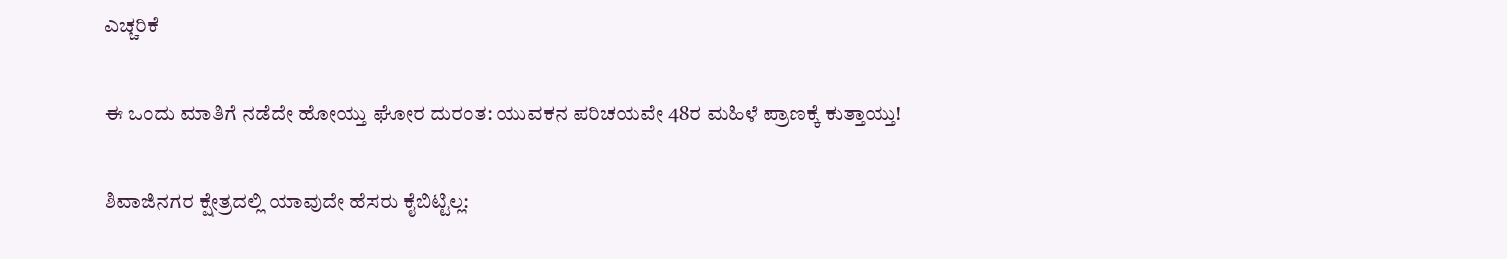ಎಚ್ಚರಿಕೆ

ಈ ಒಂದು ಮಾತಿಗೆ ನಡೆದೇ ಹೋಯ್ತು ಘೋರ ದುರಂತ: ಯುವಕನ ಪರಿಚಯವೇ 48ರ ಮಹಿಳೆ ಪ್ರಾಣಕ್ಕೆ ಕುತ್ತಾಯ್ತು!

ಶಿವಾಜಿನಗರ ಕ್ಷೇತ್ರದಲ್ಲಿ ಯಾವುದೇ ಹೆಸರು ಕೈಬಿಟ್ಟಿಲ್ಲ: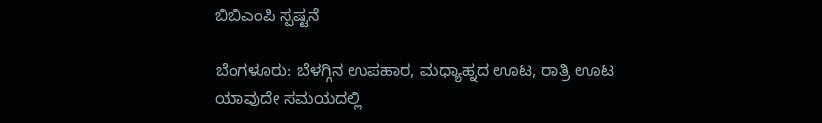ಬಿಬಿಎಂಪಿ ಸ್ಪಷ್ಟನೆ

ಬೆಂಗಳೂರು: ಬೆಳಗ್ಗಿನ ಉಪಹಾರ, ಮಧ್ಯಾಹ್ನದ ಊಟ, ರಾತ್ರಿ ಊಟ ಯಾವುದೇ ಸಮಯದಲ್ಲಿ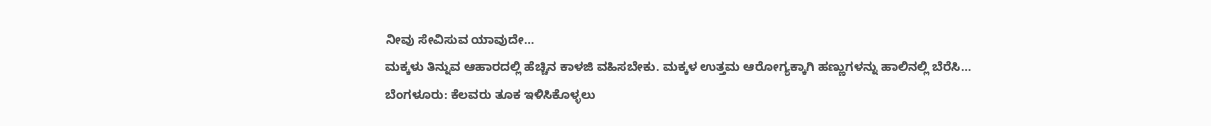ನೀವು ಸೇವಿಸುವ ಯಾವುದೇ…
ಮಕ್ಕಳು ತಿನ್ನುವ ಆಹಾರದಲ್ಲಿ ಹೆಚ್ಚಿನ ಕಾಳಜಿ ವಹಿಸಬೇಕು. ಮಕ್ಕಳ ಉತ್ತಮ ಆರೋಗ್ಯಕ್ಕಾಗಿ ಹಣ್ಣುಗಳನ್ನು ಹಾಲಿನಲ್ಲಿ ಬೆರೆಸಿ…
ಬೆಂಗಳೂರು: ಕೆಲವರು ತೂಕ ಇಳಿಸಿಕೊಳ್ಳಲು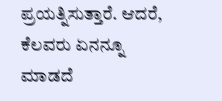ಪ್ರಯತ್ನಿಸುತ್ತಾರೆ. ಆದರೆ, ಕೆಲವರು ಏನನ್ನೂ ಮಾಡದೆ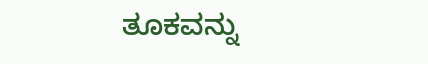ತೂಕವನ್ನು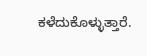ಕಳೆದುಕೊಳ್ಳುತ್ತಾರೆ.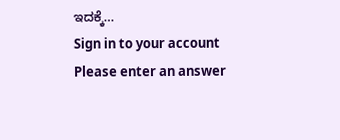ಇದಕ್ಕೆ…
Sign in to your account
Please enter an answer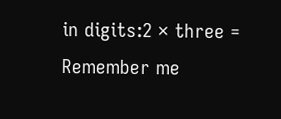in digits:2 × three =
Remember me